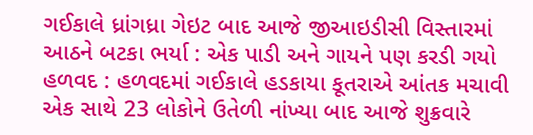ગઈકાલે ધ્રાંગધ્રા ગેઇટ બાદ આજે જીઆઇડીસી વિસ્તારમાં આઠને બટકા ભર્યા : એક પાડી અને ગાયને પણ કરડી ગયો હળવદ : હળવદમાં ગઈકાલે હડકાયા કૂતરાએ આંતક મચાવી એક સાથે 23 લોકોને ઉતેળી નાંખ્યા બાદ આજે શુક્રવારે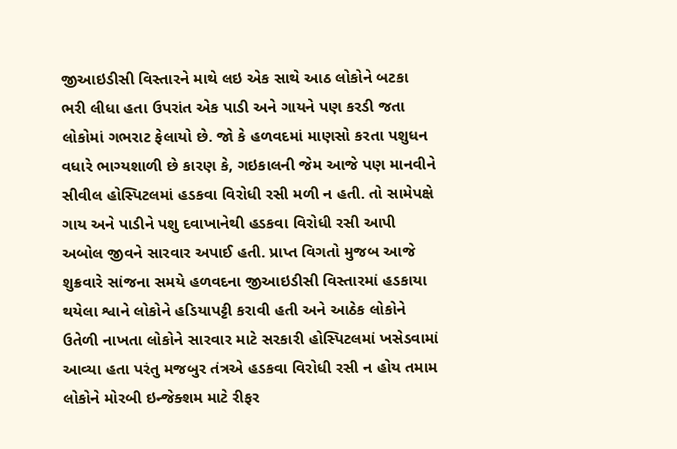જીઆઇડીસી વિસ્તારને માથે લઇ એક સાથે આઠ લોકોને બટકા ભરી લીધા હતા ઉપરાંત એક પાડી અને ગાયને પણ કરડી જતા લોકોમાં ગભરાટ ફેલાયો છે. જો કે હળવદમાં માણસો કરતા પશુધન વધારે ભાગ્યશાળી છે કારણ કે, ગઇકાલની જેમ આજે પણ માનવીને સીવીલ હોસ્પિટલમાં હડકવા વિરોધી રસી મળી ન હતી. તો સામેપક્ષે ગાય અને પાડીને પશુ દવાખાનેથી હડકવા વિરોધી રસી આપી અબોલ જીવને સારવાર અપાઈ હતી. પ્રાપ્ત વિગતો મુજબ આજે શુક્રવારે સાંજના સમયે હળવદના જીઆઇડીસી વિસ્તારમાં હડકાયા થયેલા શ્વાને લોકોને હડિયાપટ્ટી કરાવી હતી અને આઠેક લોકોને ઉતેળી નાખતા લોકોને સારવાર માટે સરકારી હોસ્પિટલમાં ખસેડવામાં આવ્યા હતા પરંતુ મજબુર તંત્રએ હડકવા વિરોધી રસી ન હોય તમામ લોકોને મોરબી ઇન્જેક્શમ માટે રીફર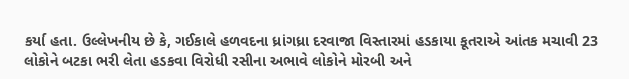કર્યા હતા. ઉલ્લેખનીય છે કે, ગઈકાલે હળવદના ધ્રાંગધ્રા દરવાજા વિસ્તારમાં હડકાયા કૂતરાએ આંતક મચાવી 23 લોકોને બટકા ભરી લેતા હડકવા વિરોધી રસીના અભાવે લોકોને મોરબી અને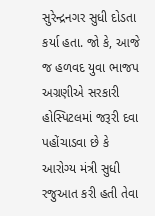સુરેન્દ્રનગર સુધી દોડતા કર્યા હતા. જો કે, આજે જ હળવદ યુવા ભાજપ અગ્રણીએ સરકારી હોસ્પિટલમાં જરૂરી દવા પહોંચાડવા છે કે આરોગ્ય મંત્રી સુધી રજુઆત કરી હતી તેવા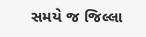સમયે જ જિલ્લા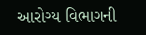આરોગ્ય વિભાગની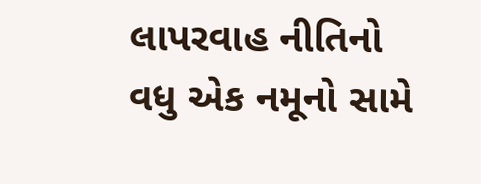લાપરવાહ નીતિનો વધુ એક નમૂનો સામે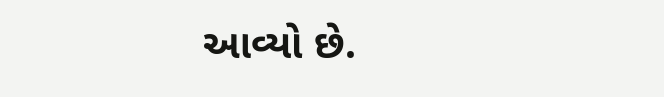આવ્યો છે.